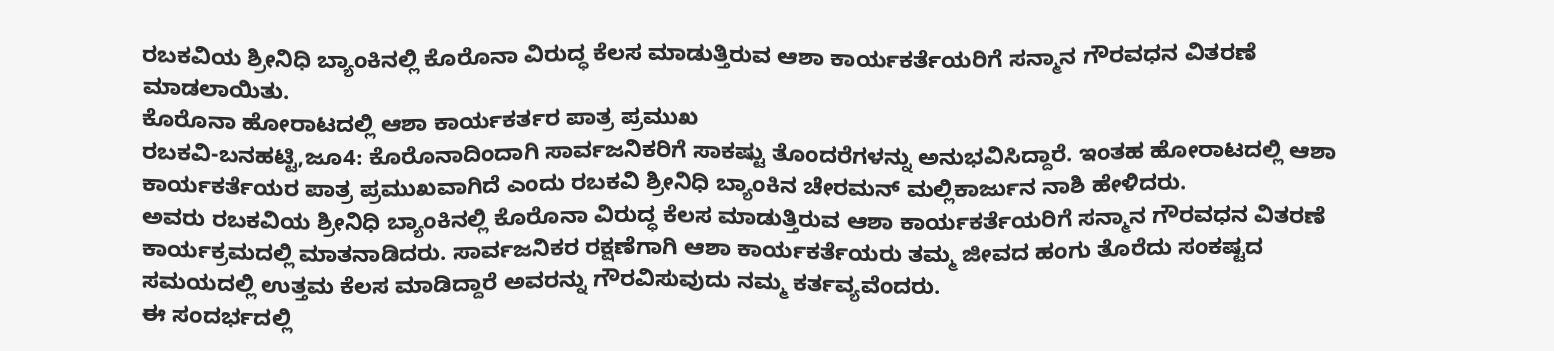ರಬಕವಿಯ ಶ್ರೀನಿಧಿ ಬ್ಯಾಂಕಿನಲ್ಲಿ ಕೊರೊನಾ ವಿರುದ್ಧ ಕೆಲಸ ಮಾಡುತ್ತಿರುವ ಆಶಾ ಕಾರ್ಯಕರ್ತೆಯರಿಗೆ ಸನ್ಮಾನ ಗೌರವಧನ ವಿತರಣೆ ಮಾಡಲಾಯಿತು.
ಕೊರೊನಾ ಹೋರಾಟದಲ್ಲಿ ಆಶಾ ಕಾರ್ಯಕರ್ತರ ಪಾತ್ರ ಪ್ರಮುಖ
ರಬಕವಿ-ಬನಹಟ್ಟಿ,ಜೂ4: ಕೊರೊನಾದಿಂದಾಗಿ ಸಾರ್ವಜನಿಕರಿಗೆ ಸಾಕಷ್ಟು ತೊಂದರೆಗಳನ್ನು ಅನುಭವಿಸಿದ್ದಾರೆ. ಇಂತಹ ಹೋರಾಟದಲ್ಲಿ ಆಶಾ ಕಾರ್ಯಕರ್ತೆಯರ ಪಾತ್ರ ಪ್ರಮುಖವಾಗಿದೆ ಎಂದು ರಬಕವಿ ಶ್ರೀನಿಧಿ ಬ್ಯಾಂಕಿನ ಚೇರಮನ್ ಮಲ್ಲಿಕಾರ್ಜುನ ನಾಶಿ ಹೇಳಿದರು.
ಅವರು ರಬಕವಿಯ ಶ್ರೀನಿಧಿ ಬ್ಯಾಂಕಿನಲ್ಲಿ ಕೊರೊನಾ ವಿರುದ್ಧ ಕೆಲಸ ಮಾಡುತ್ತಿರುವ ಆಶಾ ಕಾರ್ಯಕರ್ತೆಯರಿಗೆ ಸನ್ಮಾನ ಗೌರವಧನ ವಿತರಣೆ ಕಾರ್ಯಕ್ರಮದಲ್ಲಿ ಮಾತನಾಡಿದರು. ಸಾರ್ವಜನಿಕರ ರಕ್ಷಣೆಗಾಗಿ ಆಶಾ ಕಾರ್ಯಕರ್ತೆಯರು ತಮ್ಮ ಜೀವದ ಹಂಗು ತೊರೆದು ಸಂಕಷ್ಟದ ಸಮಯದಲ್ಲಿ ಉತ್ತಮ ಕೆಲಸ ಮಾಡಿದ್ದಾರೆ ಅವರನ್ನು ಗೌರವಿಸುವುದು ನಮ್ಮ ಕರ್ತವ್ಯವೆಂದರು.
ಈ ಸಂದರ್ಭದಲ್ಲಿ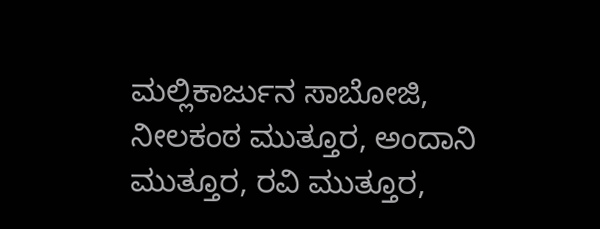ಮಲ್ಲಿಕಾರ್ಜುನ ಸಾಬೋಜಿ, ನೀಲಕಂಠ ಮುತ್ತೂರ, ಅಂದಾನಿ ಮುತ್ತೂರ, ರವಿ ಮುತ್ತೂರ,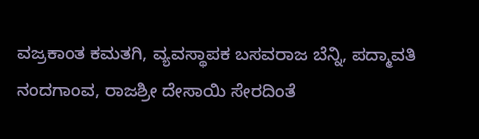ವಜ್ರಕಾಂತ ಕಮತಗಿ, ವ್ಯವಸ್ಥಾಪಕ ಬಸವರಾಜ ಬೆನ್ನಿ, ಪದ್ಮಾವತಿ ನಂದಗಾಂವ, ರಾಜಶ್ರೀ ದೇಸಾಯಿ ಸೇರದಿಂತೆ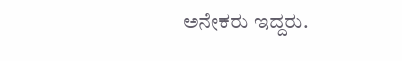ಅನೇಕರು ಇದ್ದರು.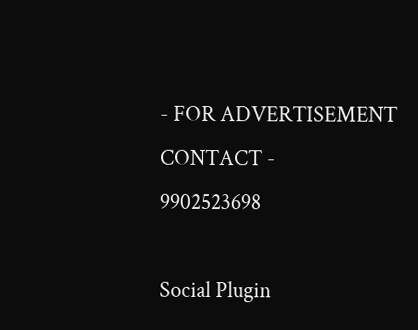- FOR ADVERTISEMENT CONTACT -
9902523698

Social Plugin